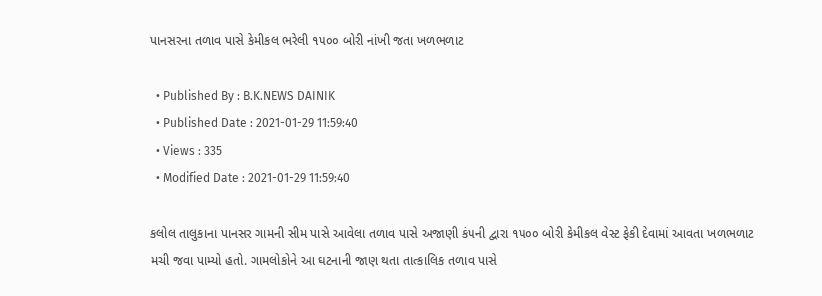પાનસરના તળાવ પાસે કેમીકલ ભરેલી ૧૫૦૦ બોરી નાંખી જતા ખળભળાટ

  • Published By : B.K.NEWS DAINIK
  • Published Date : 2021-01-29 11:59:40
  • Views : 335
  • Modified Date : 2021-01-29 11:59:40

કલોલ તાલુકાના પાનસર ગામની સીમ પાસે આવેલા તળાવ પાસે અજાણી કં૫ની દ્વારા ૧૫૦૦ બોરી કેમીકલ વેસ્ટ ફેકી દેવામાં આવતા ખળભળાટ મચી જવા પામ્યો હતો. ગામલોકોને આ ઘટનાની જાણ થતા તાત્કાલિક તળાવ પાસે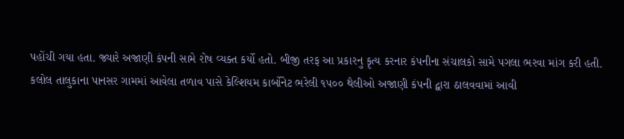પહોંચી ગયા હતા. જ્યારે અજાણી કંપની સામે રોષ વ્યક્ત કર્યો હતો. બીજી તરફ આ પ્રકારનુ કૃત્ય કરનાર કંપનીના સંચાલકો સામે પગલા ભરવા માંગ કરી હતી.
કલોલ તાલુકાના પાનસર ગામમાં આવેલા તળાવ પાસે કેલ્શિયમ કાર્બોનેટ ભરેલી ૧૫૦૦ થેલીઓ અજાણી કંપની દ્વારા ઠાલવવામાં આવી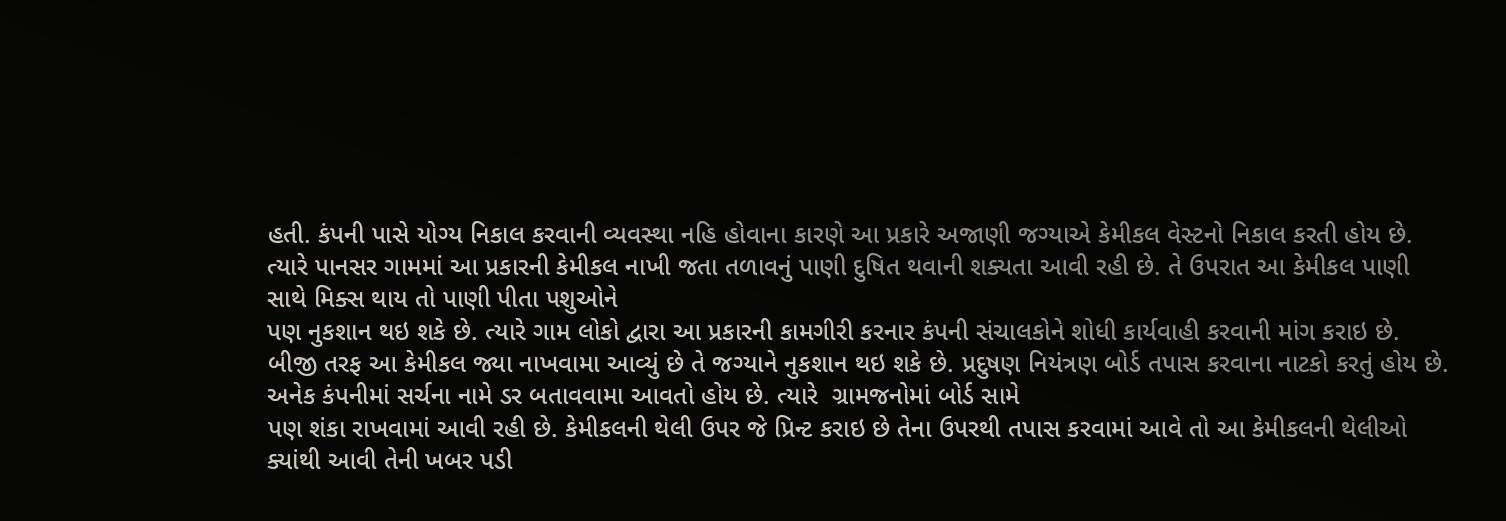હતી. કંપની પાસે યોગ્ય નિકાલ કરવાની વ્યવસ્થા નહિ હોવાના કારણે આ પ્રકારે અજાણી જગ્યાએ કેમીકલ વેસ્ટનો નિકાલ કરતી હોય છે. ત્યારે પાનસર ગામમાં આ પ્રકારની કેમીકલ નાખી જતા તળાવનું પાણી દુષિત થવાની શક્યતા આવી રહી છે. તે ઉપરાત આ કેમીકલ પાણી સાથે મિક્સ થાય તો પાણી પીતા પશુઓને
પણ નુકશાન થઇ શકે છે. ત્યારે ગામ લોકો દ્વારા આ પ્રકારની કામગીરી કરનાર કંપની સંચાલકોને શોધી કાર્યવાહી કરવાની માંગ કરાઇ છે.
બીજી તરફ આ કેમીકલ જ્યા નાખવામા આવ્યું છે તે જગ્યાને નુકશાન થઇ શકે છે. પ્રદુષણ નિયંત્રણ બોર્ડ તપાસ કરવાના નાટકો કરતું હોય છે. અનેક કંપનીમાં સર્ચના નામે ડર બતાવવામા આવતો હોય છે. ત્યારે  ગ્રામજનોમાં બોર્ડ સામે
પણ શંકા રાખવામાં આવી રહી છે. કેમીકલની થેલી ઉપર જે પ્રિન્ટ કરાઇ છે તેના ઉપરથી તપાસ કરવામાં આવે તો આ કેમીકલની થેલીઓ ક્યાંથી આવી તેની ખબર પડી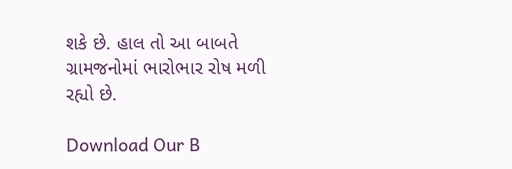શકે છે. હાલ તો આ બાબતે ગ્રામજનોમાં ભારોભાર રોષ મળી રહ્યો છે.

Download Our B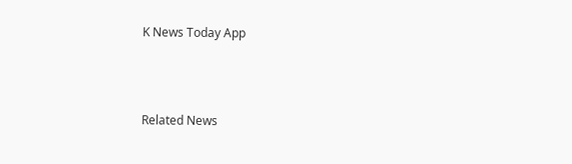K News Today App



Related News